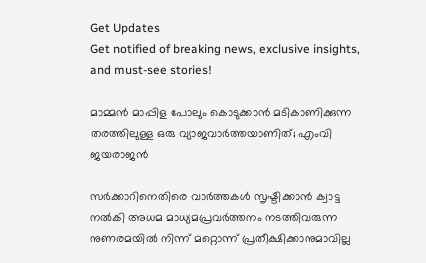Get Updates
Get notified of breaking news, exclusive insights, and must-see stories!

മാമ്മൻ മാപ്പിള പോലും കൊടുക്കാൻ മടികാണിക്കുന്ന തരത്തിലുള്ള ഒരു വ്യാജവാർത്തയാണിത്; എംവി ജയരാജൻ

സർക്കാറിനെതിരെ വാർത്തകൾ സൃഷ്ടിക്കാൻ ക്വാട്ട നൽകി അധമ മാധ്യമപ്രവർത്തനം നടത്തിവരുന്ന നുണരമയിൽ നിന്ന് മറ്റൊന്ന് പ്രതീക്ഷിക്കാനുമാവില്ല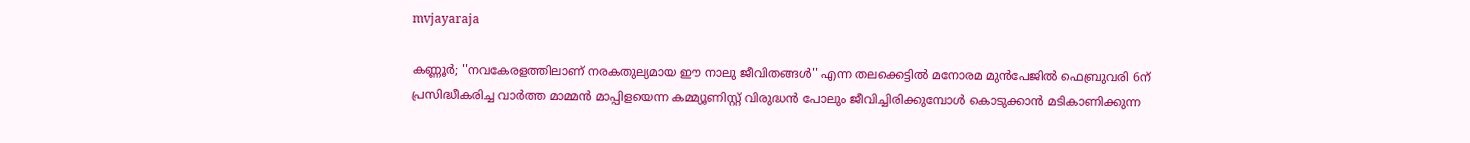mvjayaraja

കണ്ണൂർ; ''നവകേരളത്തിലാണ് നരകതുല്യമായ ഈ നാലു ജീവിതങ്ങൾ'' എന്ന തലക്കെട്ടിൽ മനോരമ മുൻപേജിൽ ഫെബ്രുവരി 6ന് പ്രസിദ്ധീകരിച്ച വാർത്ത മാമ്മൻ മാപ്പിളയെന്ന കമ്മ്യൂണിസ്റ്റ് വിരുദ്ധൻ പോലും ജീവിച്ചിരിക്കുമ്പോൾ കൊടുക്കാൻ മടികാണിക്കുന്ന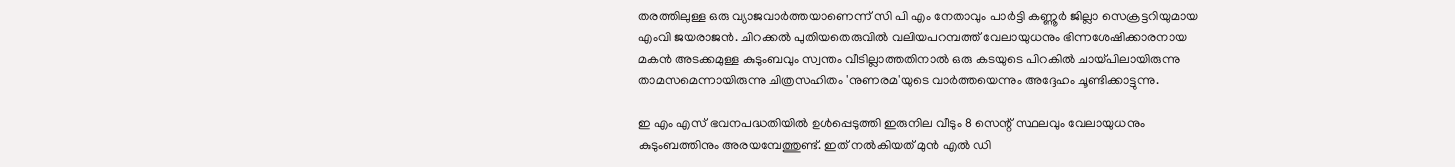തരത്തിലുള്ള ഒരു വ്യാജവാർത്തയാണെന്ന് സി പി എം നേതാവും പാർട്ടി കണ്ണൂർ ജില്ലാ സെക്രട്ടറിയുമായ എംവി ജയരാജൻ. ചിറക്കൽ പുതിയതെരുവിൽ വലിയപറമ്പത്ത് വേലായുധനും ഭിന്നശേഷിക്കാരനായ മകൻ അടക്കമുള്ള കുടുംബവും സ്വന്തം വീടില്ലാത്തതിനാൽ ഒരു കടയുടെ പിറകിൽ ചായ്പിലായിരുന്നു താമസമെന്നായിരുന്നു ചിത്രസഹിതം 'നുണരമ'യുടെ വാർത്തയെന്നും അദ്ദേഹം ചൂണ്ടിക്കാട്ടുന്നു.

ഇ എം എസ് ഭവനപദ്ധതിയിൽ ഉൾപ്പെടുത്തി ഇരുനില വീടും 8 സെന്റ് സ്ഥലവും വേലായുധനും കുടുംബത്തിനും അരയമ്പേത്തുണ്ട്. ഇത് നൽകിയത് മുൻ എൽ ഡി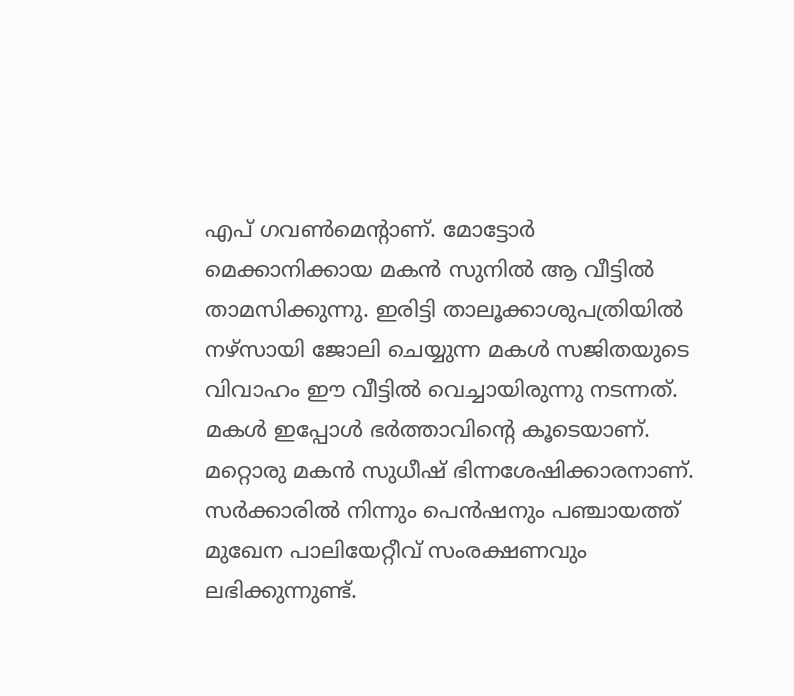എപ് ഗവൺമെന്റാണ്. മോട്ടോർ മെക്കാനിക്കായ മകൻ സുനിൽ ആ വീട്ടിൽ താമസിക്കുന്നു. ഇരിട്ടി താലൂക്കാശുപത്രിയിൽ നഴ്‌സായി ജോലി ചെയ്യുന്ന മകൾ സജിതയുടെ വിവാഹം ഈ വീട്ടിൽ വെച്ചായിരുന്നു നടന്നത്. മകൾ ഇപ്പോൾ ഭർത്താവിന്റെ കൂടെയാണ്. മറ്റൊരു മകൻ സുധീഷ് ഭിന്നശേഷിക്കാരനാണ്. സർക്കാരിൽ നിന്നും പെൻഷനും പഞ്ചായത്ത് മുഖേന പാലിയേറ്റീവ് സംരക്ഷണവും ലഭിക്കുന്നുണ്ട്.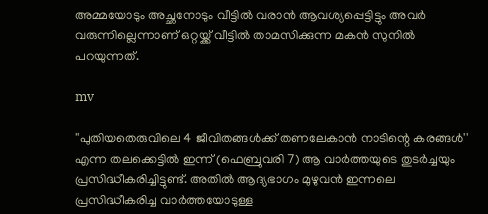അമ്മയോടും അച്ഛനോടും വീട്ടിൽ വരാൻ ആവശ്യപ്പെട്ടിട്ടും അവർ വരുന്നില്ലെന്നാണ് ഒറ്റയ്ക്ക് വീട്ടിൽ താമസിക്കുന്ന മകൻ സുനിൽ പറയുന്നത്.

mv

''പുതിയതെരുവിലെ 4 ജീവിതങ്ങൾക്ക് തണലേകാൻ നാടിന്റെ കരങ്ങൾ'' എന്ന തലക്കെട്ടിൽ ഇന്ന് (ഫെബ്രുവരി 7) ആ വാർത്തയുടെ തുടർച്ചയും പ്രസിദ്ധീകരിച്ചിട്ടുണ്ട്. അതിൽ ആദ്യഭാഗം മുഴുവൻ ഇന്നലെ പ്രസിദ്ധീകരിച്ച വാർത്തയോടുള്ള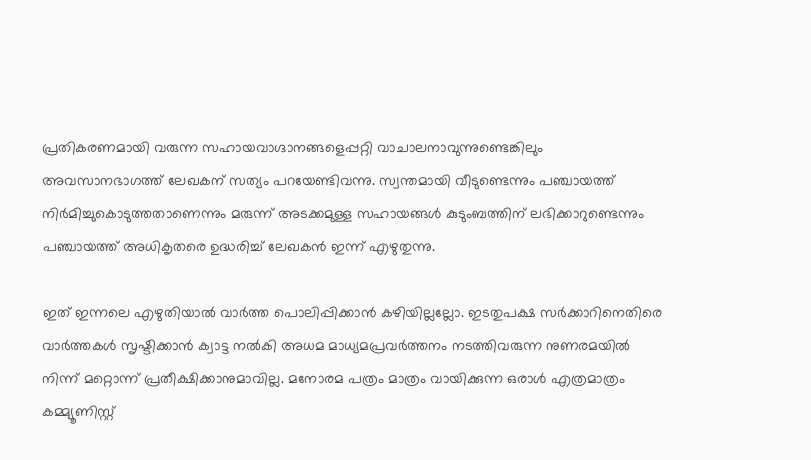പ്രതികരണമായി വരുന്ന സഹായവാഗ്ദാനങ്ങളെപ്പറ്റി വാചാലനാവുന്നുണ്ടെങ്കിലും അവസാനഭാഗത്ത് ലേഖകന് സത്യം പറയേണ്ടിവന്നു. സ്വന്തമായി വീടുണ്ടെന്നും പഞ്ചായത്ത് നിർമിച്ചുകൊടുത്തതാണെന്നും മരുന്ന് അടക്കമുള്ള സഹായങ്ങൾ കുടുംബത്തിന് ലഭിക്കാറുണ്ടെന്നും പഞ്ചായത്ത് അധികൃതരെ ഉദ്ധരിച്ച് ലേഖകൻ ഇന്ന് എഴുതുന്നു.

ഇത് ഇന്നലെ എഴുതിയാൽ വാർത്ത പൊലിപ്പിക്കാൻ കഴിയില്ലല്ലോ. ഇടതുപക്ഷ സർക്കാറിനെതിരെ വാർത്തകൾ സൃഷ്ടിക്കാൻ ക്വാട്ട നൽകി അധമ മാധ്യമപ്രവർത്തനം നടത്തിവരുന്ന നുണരമയിൽ നിന്ന് മറ്റൊന്ന് പ്രതീക്ഷിക്കാനുമാവില്ല. മനോരമ പത്രം മാത്രം വായിക്കുന്ന ഒരാൾ എത്രമാത്രം കമ്മ്യൂണിസ്റ്റ്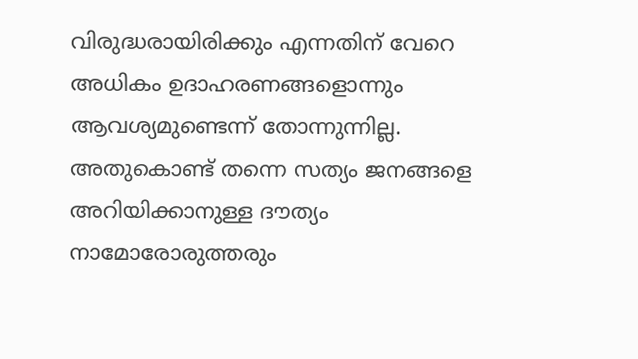വിരുദ്ധരായിരിക്കും എന്നതിന് വേറെ അധികം ഉദാഹരണങ്ങളൊന്നും ആവശ്യമുണ്ടെന്ന് തോന്നുന്നില്ല. അതുകൊണ്ട് തന്നെ സത്യം ജനങ്ങളെ അറിയിക്കാനുള്ള ദൗത്യം നാമോരോരുത്തരും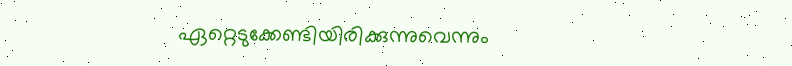ഏറ്റെടുക്കേണ്ടിയിരിക്കുന്നുവെന്നും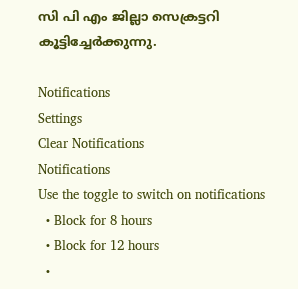സി പി എം ജില്ലാ സെക്രട്ടറി കൂട്ടിച്ചേർക്കുന്നു.

Notifications
Settings
Clear Notifications
Notifications
Use the toggle to switch on notifications
  • Block for 8 hours
  • Block for 12 hours
  •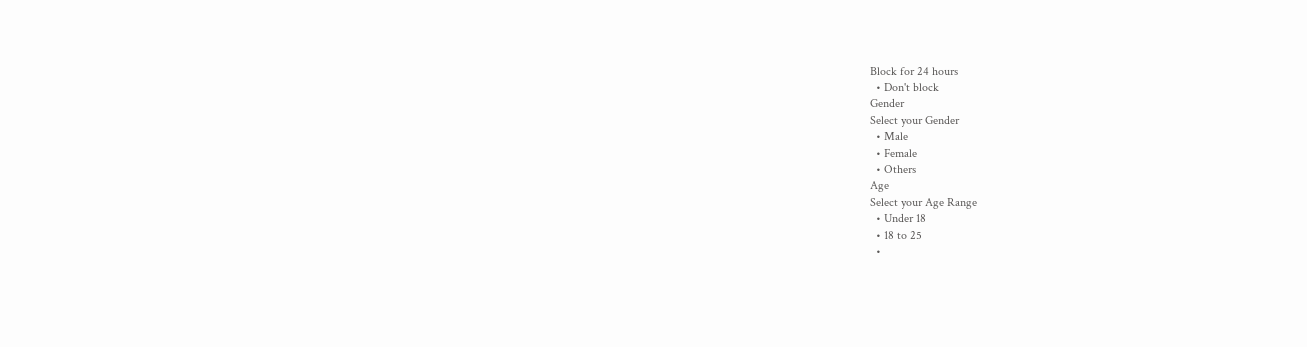Block for 24 hours
  • Don't block
Gender
Select your Gender
  • Male
  • Female
  • Others
Age
Select your Age Range
  • Under 18
  • 18 to 25
  •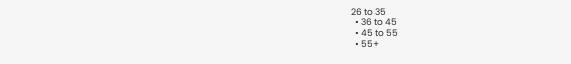26 to 35
  • 36 to 45
  • 45 to 55
  • 55+